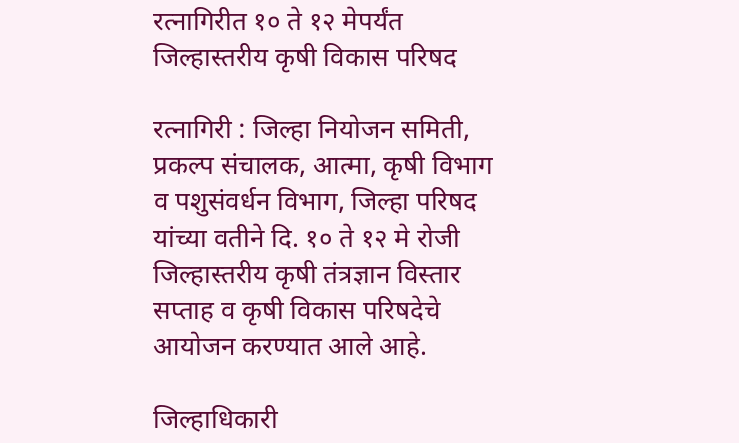रत्नागिरीत १० ते १२ मेपर्यंत जिल्हास्तरीय कृषी विकास परिषद

रत्नागिरी : जिल्हा नियोजन समिती, प्रकल्प संचालक, आत्मा, कृषी विभाग व पशुसंवर्धन विभाग, जिल्हा परिषद यांच्या वतीने दि. १० ते १२ मे रोजी जिल्हास्तरीय कृषी तंत्रज्ञान विस्तार सप्ताह व कृषी विकास परिषदेचे आयोजन करण्यात आले आहे.

जिल्हाधिकारी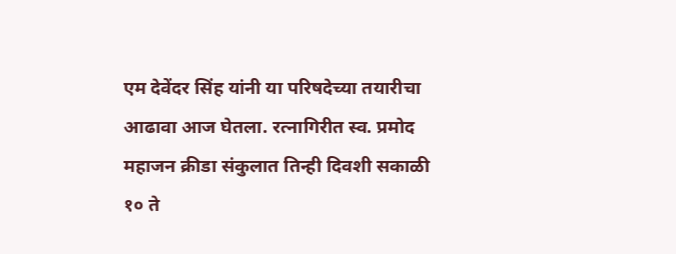एम देवेंदर सिंह यांनी या परिषदेच्या तयारीचा आढावा आज घेतला. रत्नागिरीत स्व. प्रमोद महाजन क्रीडा संकुलात तिन्ही दिवशी सकाळी १० ते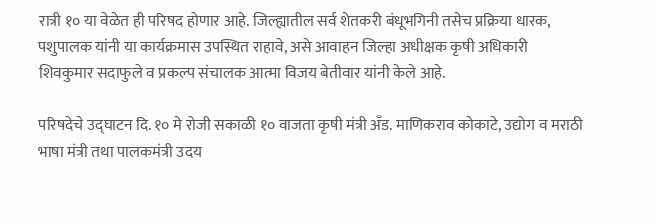रात्री १० या वेळेत ही परिषद होणार आहे. जिल्ह्यातील सर्व शेतकरी बंधूभगिनी तसेच प्रक्रिया धारक, पशुपालक यांनी या कार्यक्रमास उपस्थित राहावे, असे आवाहन जिल्हा अधीक्षक कृषी अधिकारी शिवकुमार सदाफुले व प्रकल्प संचालक आत्मा विजय बेतीवार यांनी केले आहे.

परिषदेचे उद्घाटन दि. १० मे रोजी सकाळी १० वाजता कृषी मंत्री अँड. माणिकराव कोकाटे, उद्योग व मराठी भाषा मंत्री तथा पालकमंत्री उदय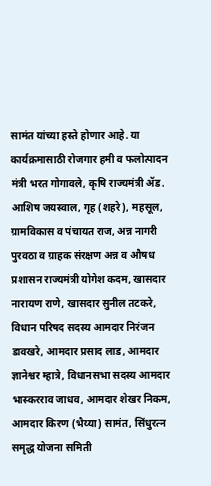सामंत यांच्या हस्ते होणार आहे. या कार्यक्रमासाठी रोजगार हमी व फलोत्पादन मंत्री भरत गोगावले, कृषि राज्यमंत्री ॲड. आशिष जयस्वाल, गृह (शहरे), महसूल, ग्रामविकास व पंचायत राज, अन्न नागरी पुरवठा व ग्राहक संरक्षण अन्न व औषध प्रशासन राज्यमंत्री योगेश कदम, खासदार नारायण राणे, खासदार सुनील तटकरे, विधान परिषद सदस्य आमदार निरंजन डावखरे, आमदार प्रसाद लाड, आमदार ज्ञानेश्वर म्हात्रे, विधानसभा सदस्य आमदार भास्करराव जाधव, आमदार शेखर निकम, आमदार किरण (भैय्या) सामंत, सिंधुरत्न समृद्ध योजना समिती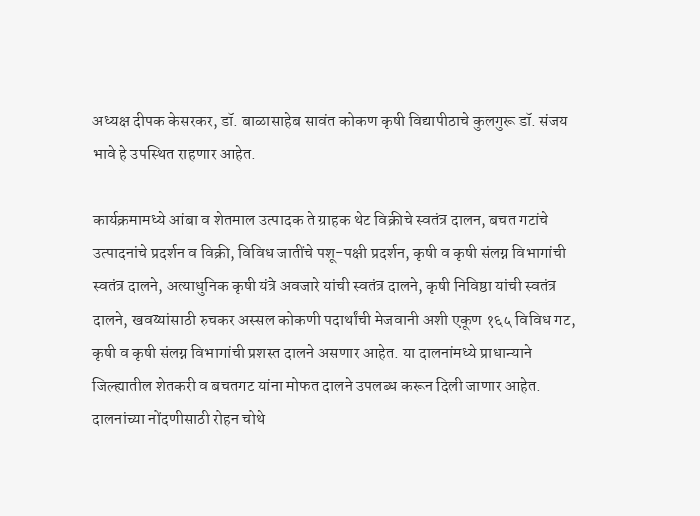अध्यक्ष दीपक केसरकर, डॉ. बाळासाहेब सावंत कोकण कृषी विद्यापीठाचे कुलगुरू डॉ. संजय भावे हे उपस्थित राहणार आहेत.

कार्यक्रमामध्ये आंबा व शेतमाल उत्पादक ते ग्राहक थेट विक्रीचे स्वतंत्र दालन, बचत गटांचे उत्पादनांचे प्रदर्शन व विक्री, विविध जातींचे पशू-पक्षी प्रदर्शन, कृषी व कृषी संलग्न विभागांची स्वतंत्र दालने, अत्याधुनिक कृषी यंत्रे अवजारे यांची स्वतंत्र दालने, कृषी निविष्ठा यांची स्वतंत्र दालने, खवय्यांसाठी रुचकर अस्सल कोकणी पदार्थांची मेजवानी अशी एकूण १६५ विविध गट, कृषी व कृषी संलग्न विभागांची प्रशस्त दालने असणार आहेत. या दालनांमध्ये प्राधान्याने जिल्ह्यातील शेतकरी व बचतगट यांना मोफत दालने उपलब्ध करून दिली जाणार आहेत. दालनांच्या नोंदणीसाठी रोहन चोथे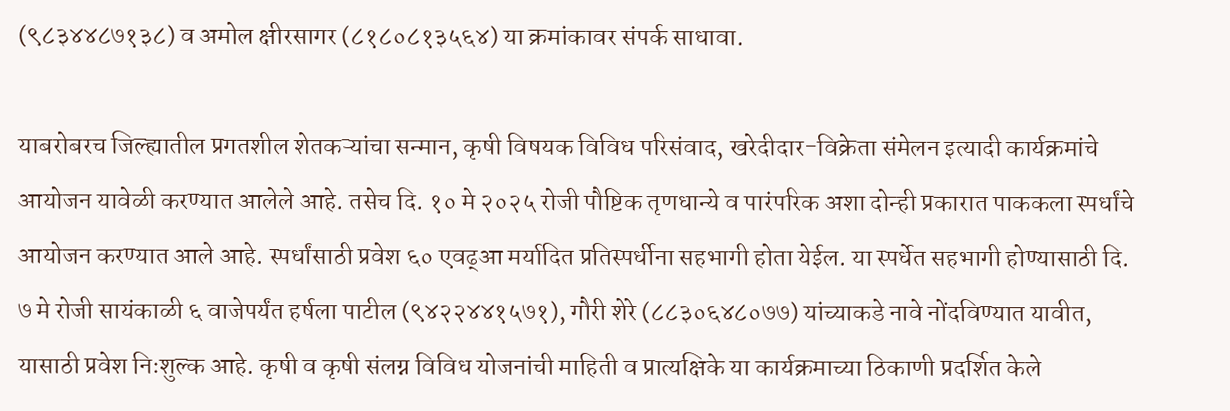(९८३४४८७१३८) व अमोल क्षीरसागर (८१८०८१३५६४) या क्रमांकावर संपर्क साधावा.

याबरोबरच जिल्ह्यातील प्रगतशील शेतकऱ्यांचा सन्मान, कृषी विषयक विविध परिसंवाद, खरेदीदार-विक्रेता संमेलन इत्यादी कार्यक्रमांचे आयोजन यावेळी करण्यात आलेले आहे. तसेच दि. १० मे २०२५ रोजी पौष्टिक तृणधान्ये व पारंपरिक अशा दोन्ही प्रकारात पाककला स्पर्धांचे आयोजन करण्यात आले आहे. स्पर्धांसाठी प्रवेश ६० एवढ्आ मर्यादित प्रतिस्पर्धीना सहभागी होता येईल. या स्पर्धेत सहभागी होण्यासाठी दि. ७ मे रोजी सायंकाळी ६ वाजेपर्यंत हर्षला पाटील (९४२२४४१५७१), गौरी शेरे (८८३०६४८०७७) यांच्याकडे नावे नोंदविण्यात यावीत, यासाठी प्रवेश निःशुल्क आहे. कृषी व कृषी संलग्न विविध योजनांची माहिती व प्रात्यक्षिके या कार्यक्रमाच्या ठिकाणी प्रदर्शित केले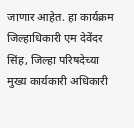जाणार आहेत. हा कार्यक्रम जिल्हाधिकारी एम देवेंदर सिंह, जिल्हा परिषदेच्या मुख्य कार्यकारी अधिकारी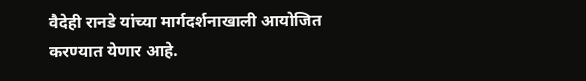वैदेही रानडे यांच्या मार्गदर्शनाखाली आयोजित करण्यात येणार आहे.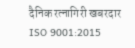दैनिक रत्नागिरी खबरदार
ISO 9001:2015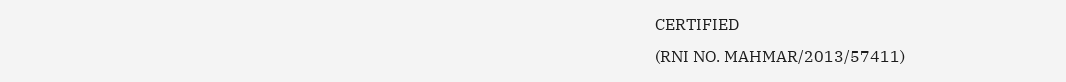CERTIFIED
(RNI NO. MAHMAR/2013/57411)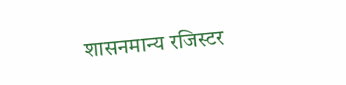शासनमान्य रजिस्टर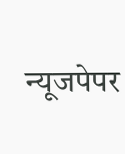न्यूजपेपर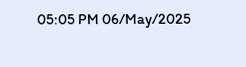05:05 PM 06/May/2025